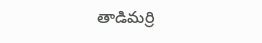తాడిమర్రి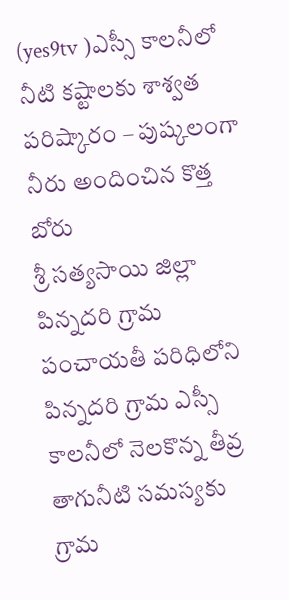(yes9tv )ఎస్సీ కాలనీలో నీటి కష్టాలకు శాశ్వత పరిష్కారం – పుష్కలంగా నీరు అందించిన కొత్త బోరు
శ్రీ సత్యసాయి జిల్లా పిన్నదరి గ్రామ పంచాయతీ పరిధిలోని పిన్నదరి గ్రామ ఎస్సీ కాలనీలో నెలకొన్న తీవ్ర తాగునీటి సమస్యకు గ్రామ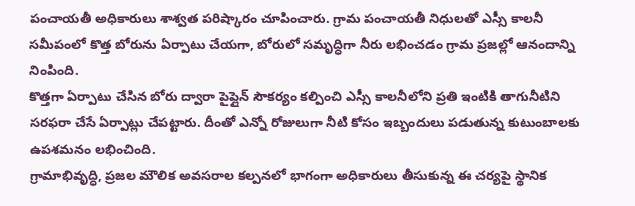పంచాయతీ అధికారులు శాశ్వత పరిష్కారం చూపించారు. గ్రామ పంచాయతీ నిధులతో ఎస్సీ కాలనీ సమీపంలో కొత్త బోరును ఏర్పాటు చేయగా, బోరులో సమృద్ధిగా నీరు లభించడం గ్రామ ప్రజల్లో ఆనందాన్ని నింపింది.
కొత్తగా ఏర్పాటు చేసిన బోరు ద్వారా పైప్లైన్ సౌకర్యం కల్పించి ఎస్సీ కాలనీలోని ప్రతి ఇంటికి తాగునీటిని సరఫరా చేసే ఏర్పాట్లు చేపట్టారు. దీంతో ఎన్నో రోజులుగా నీటి కోసం ఇబ్బందులు పడుతున్న కుటుంబాలకు ఉపశమనం లభించింది.
గ్రామాభివృద్ధి, ప్రజల మౌలిక అవసరాల కల్పనలో భాగంగా అధికారులు తీసుకున్న ఈ చర్యపై స్థానిక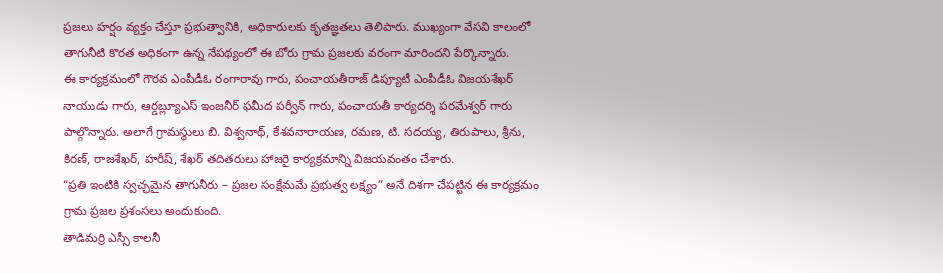ప్రజలు హర్షం వ్యక్తం చేస్తూ ప్రభుత్వానికి, అధికారులకు కృతజ్ఞతలు తెలిపారు. ముఖ్యంగా వేసవి కాలంలో తాగునీటి కొరత అధికంగా ఉన్న నేపథ్యంలో ఈ బోరు గ్రామ ప్రజలకు వరంగా మారిందని పేర్కొన్నారు.
ఈ కార్యక్రమంలో గౌరవ ఎంపీడీఓ రంగారావు గారు, పంచాయతీరాజ్ డిప్యూటీ ఎంపీడీఓ విజయశేఖర్ నాయుడు గారు, ఆర్డబ్ల్యూఎస్ ఇంజనీర్ ఫమీద పర్వీన్ గారు, పంచాయతీ కార్యదర్శి పరమేశ్వర్ గారు పాల్గొన్నారు. అలాగే గ్రామస్థులు బి. విశ్వనాథ్, కేశవనారాయణ, రమణ, టి. సదయ్య, తిరుపాలు, శ్రీను, కిరణ్, రాజశేఖర్, హరీష్, శేఖర్ తదితరులు హాజరై కార్యక్రమాన్ని విజయవంతం చేశారు.
“ప్రతి ఇంటికి స్వచ్ఛమైన తాగునీరు – ప్రజల సంక్షేమమే ప్రభుత్వ లక్ష్యం” అనే దిశగా చేపట్టిన ఈ కార్యక్రమం గ్రామ ప్రజల ప్రశంసలు అందుకుంది.
తాడిమర్రి ఎస్సీ కాలనీ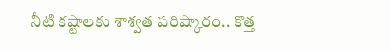నీటి కష్టాలకు శాశ్వత పరిష్కారం.. కొత్త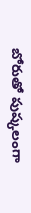బోరుతో పుష్కలంగా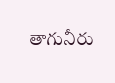తాగునీరు